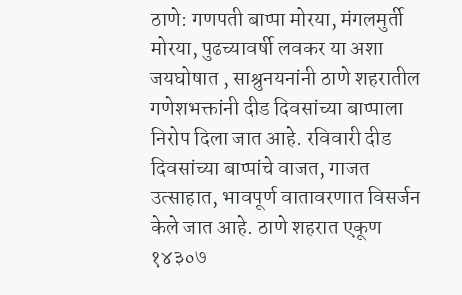ठाणे: गणपती बाप्पा मोरया, मंगलमुर्ती मोरया, पुढच्यावर्षी लवकर या अशा जयघोषात , साश्रुनयनांनी ठाणे शहरातील गणेशभक्तांनी दीड दिवसांच्या बाप्पाला निरोप दिला जात आहे. रविवारी दीड दिवसांच्या बाप्पांचे वाजत, गाजत उत्साहात, भावपूर्ण वातावरणात विसर्जन केले जात आहे. ठाणे शहरात एकूण १४३०७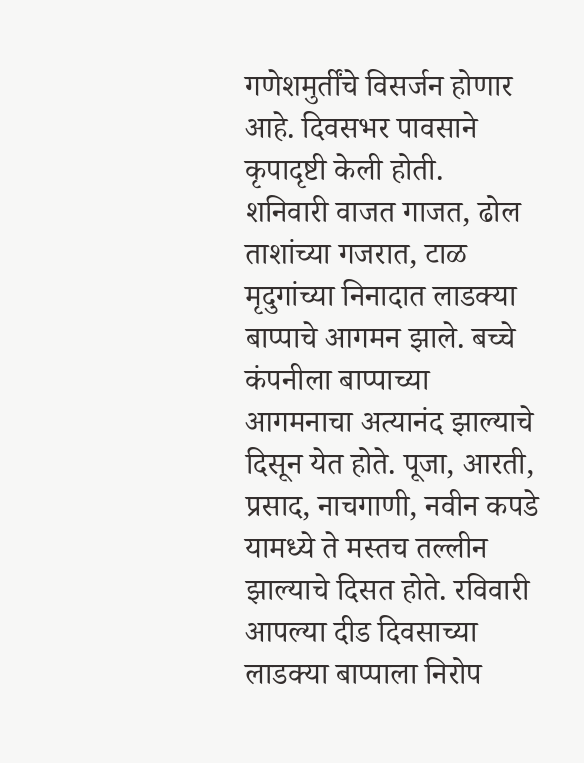गणेशमुर्तींचे विसर्जन होणार आहे. दिवसभर पावसाने कृपादृष्टी केली होती.
शनिवारी वाजत गाजत, ढोल ताशांच्या गजरात, टाळ मृदुगांच्या निनादात लाडक्या बाप्पाचे आगमन झाले. बच्चे कंपनीला बाप्पाच्या आगमनाचा अत्यानंद झाल्याचे दिसून येत होते. पूजा, आरती, प्रसाद, नाचगाणी, नवीन कपडे यामध्ये ते मस्तच तल्लीन झाल्याचे दिसत होते. रविवारी आपल्या दीड दिवसाच्या लाडक्या बाप्पाला निरोप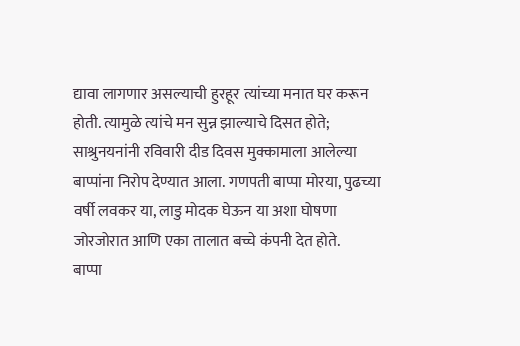द्यावा लागणार असल्याची हुरहूर त्यांच्या मनात घर करून होती. त्यामुळे त्यांचे मन सुन्न झाल्याचे दिसत होते; साश्रुनयनांनी रविवारी दीड दिवस मुक्कामाला आलेल्या बाप्पांना निरोप देण्यात आला. गणपती बाप्पा मोरया, पुढच्या वर्षी लवकर या, लाडु मोदक घेऊन या अशा घोषणा जोरजोरात आणि एका तालात बच्चे कंपनी देत होते.
बाप्पा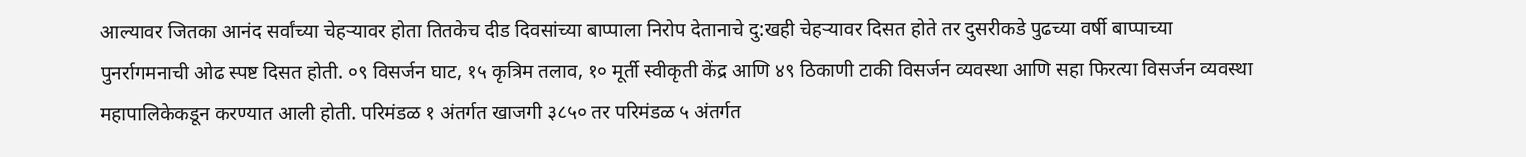आल्यावर जितका आनंद सर्वांच्या चेहऱ्यावर होता तितकेच दीड दिवसांच्या बाप्पाला निरोप देतानाचे दु:खही चेहऱ्यावर दिसत होते तर दुसरीकडे पुढच्या वर्षी बाप्पाच्या पुनर्रागमनाची ओढ स्पष्ट दिसत होती. ०९ विसर्जन घाट, १५ कृत्रिम तलाव, १० मूर्ती स्वीकृती केंद्र आणि ४९ ठिकाणी टाकी विसर्जन व्यवस्था आणि सहा फिरत्या विसर्जन व्यवस्था महापालिकेकडून करण्यात आली होती. परिमंडळ १ अंतर्गत खाजगी ३८५० तर परिमंडळ ५ अंतर्गत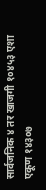सार्वजनिक ४ तर खाजगी १०४५३ एशा एकूण १४३०७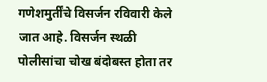गणेशमुर्तींचे विसर्जन रविवारी केले जात आहे. विसर्जन स्थळी पोलीसांचा चोख बंदोबस्त होता तर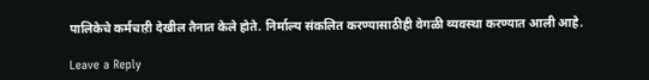पालिकेचे कर्मचाऱी देखील तैनात केले होते. निर्माल्य संकलित करण्यासाठीही वेगळी व्यवस्था करण्यात आली आहे.

Leave a Reply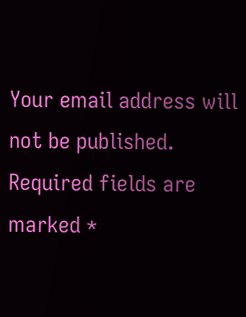Your email address will not be published. Required fields are marked *